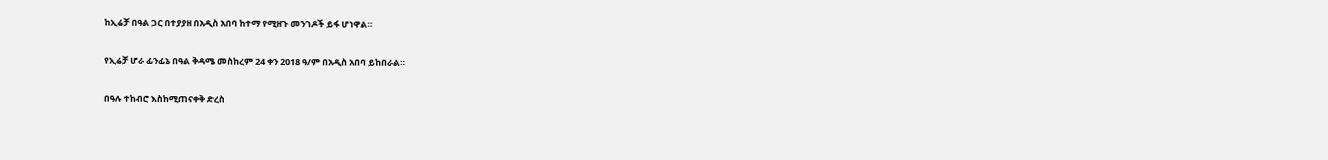ከኢሬቻ በዓል ጋር በተያያዘ በአዲስ አበባ ከተማ የሚዘጉ መንገዶች ይፋ ሆነዋል።

የኢሬቻ ሆራ ፊንፊኔ በዓል ቅዳሜ መስከረም 24 ቀን 2018 ዓ/ም በአዲስ አበባ ይከበራል።

በዓሉ ተከብሮ እስከሚጠናቀቅ ድረስ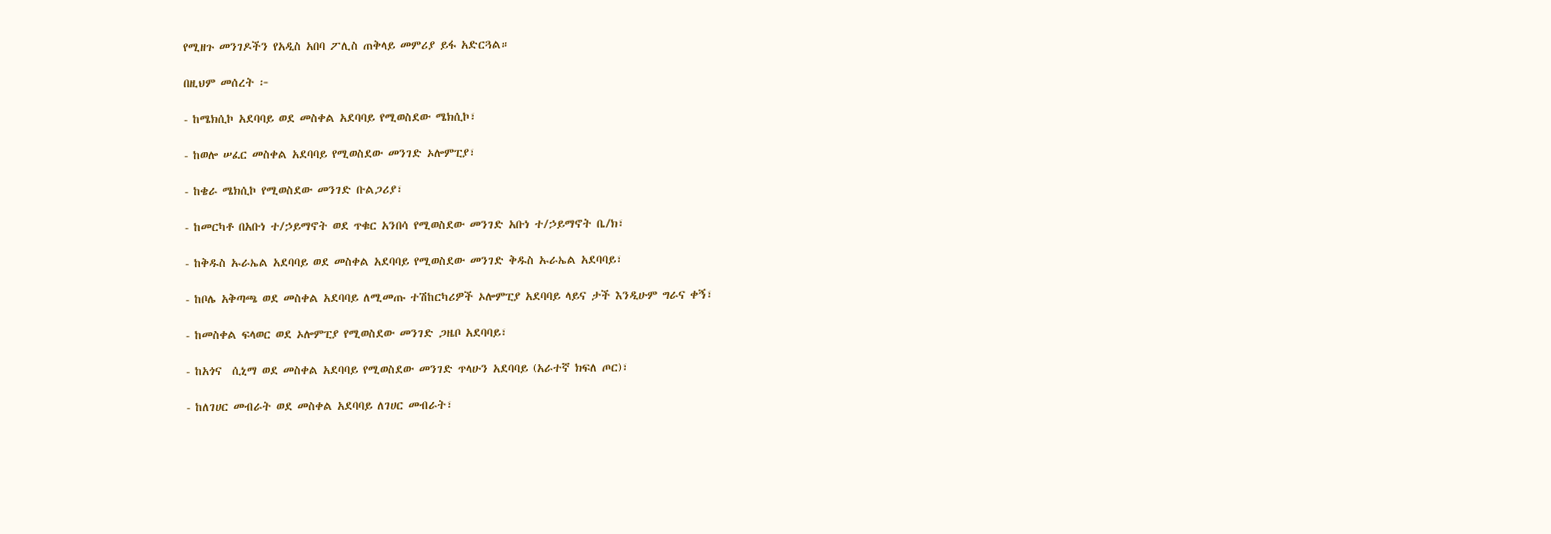የሚዘጉ መንገዶችን የአዲስ አበባ ፖሊስ ጠቅላይ መምሪያ ይፋ አድርጓል።

በዚህም መሰረት ፦

- ከሜክሲኮ አደባባይ ወደ መስቀል አደባባይ የሚወስደው ሜክሲኮ፣

- ከወሎ ሠፈር መስቀል አደባባይ የሚወስደው መንገድ ኦሎምፒያ፣

- ከቄራ ሜክሲኮ የሚወስደው መንገድ ቡልጋሪያ፣

- ከመርካቶ በአቡነ ተ/ኃይማኖት ወደ ጥቁር አንበሳ የሚወስደው መንገድ አቡነ ተ/ኃይማኖት ቤ/ክ፣

- ከቅዱስ ኡራኤል አደባባይ ወደ መስቀል አደባባይ የሚወስደው መንገድ ቅዱስ ኡራኤል አደባባይ፣

- ከቦሌ አቅጣጫ ወደ መስቀል አደባባይ ለሚመጡ ተሽከርካሪዎች ኦሎምፒያ አደባባይ ላይና ታች እንዲሁም ግራና ቀኝ፣

- ከመስቀል ፍላወር ወደ ኦሎምፒያ የሚወስደው መንገድ ጋዜቦ አደባባይ፣

- ከአጎና  ሲኒማ ወደ መስቀል አደባባይ የሚወስደው መንገድ ጥላሁን አደባባይ (አራተኛ ክፍለ ጦር)፣

- ከለገሀር መብራት ወደ መስቀል አደባባይ ለገሀር መብራት፣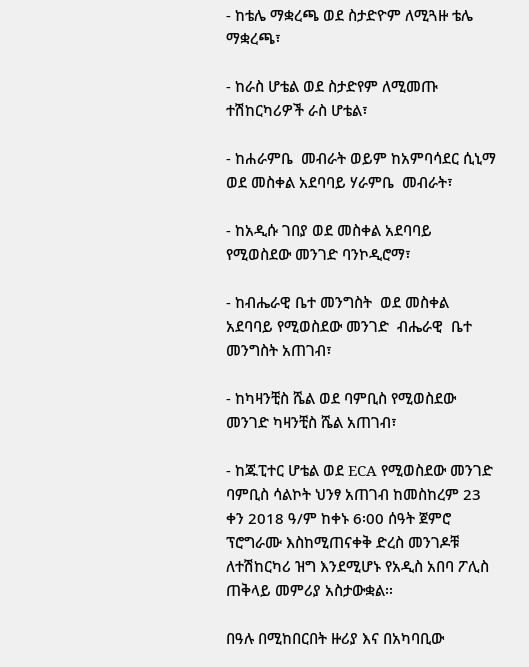- ከቴሌ ማቋረጫ ወደ ስታድዮም ለሚጓዙ ቴሌ ማቋረጫ፣

- ከራስ ሆቴል ወደ ስታድየም ለሚመጡ ተሽከርካሪዎች ራስ ሆቴል፣

- ከሐራምቤ  መብራት ወይም ከአምባሳደር ሲኒማ ወደ መስቀል አደባባይ ሃራምቤ  መብራት፣

- ከአዲሱ ገበያ ወደ መስቀል አደባባይ የሚወስደው መንገድ ባንኮዲሮማ፣

- ከብሔራዊ ቤተ መንግስት  ወደ መስቀል አደባባይ የሚወስደው መንገድ  ብሔራዊ  ቤተ መንግስት አጠገብ፣

- ከካዛንቺስ ሼል ወደ ባምቢስ የሚወስደው መንገድ ካዛንቺስ ሼል አጠገብ፣

- ከጁፒተር ሆቴል ወደ ECA የሚወስደው መንገድ ባምቢስ ሳልኮት ህንፃ አጠገብ ከመስከረም 23 ቀን 2018 ዓ/ም ከቀኑ 6፡00 ሰዓት ጀምሮ ፕሮግራሙ እስከሚጠናቀቅ ድረስ መንገዶቹ ለተሽከርካሪ ዝግ እንደሚሆኑ የአዲስ አበባ ፖሊስ ጠቅላይ መምሪያ አስታውቋል፡፡

በዓሉ በሚከበርበት ዙሪያ እና በአካባቢው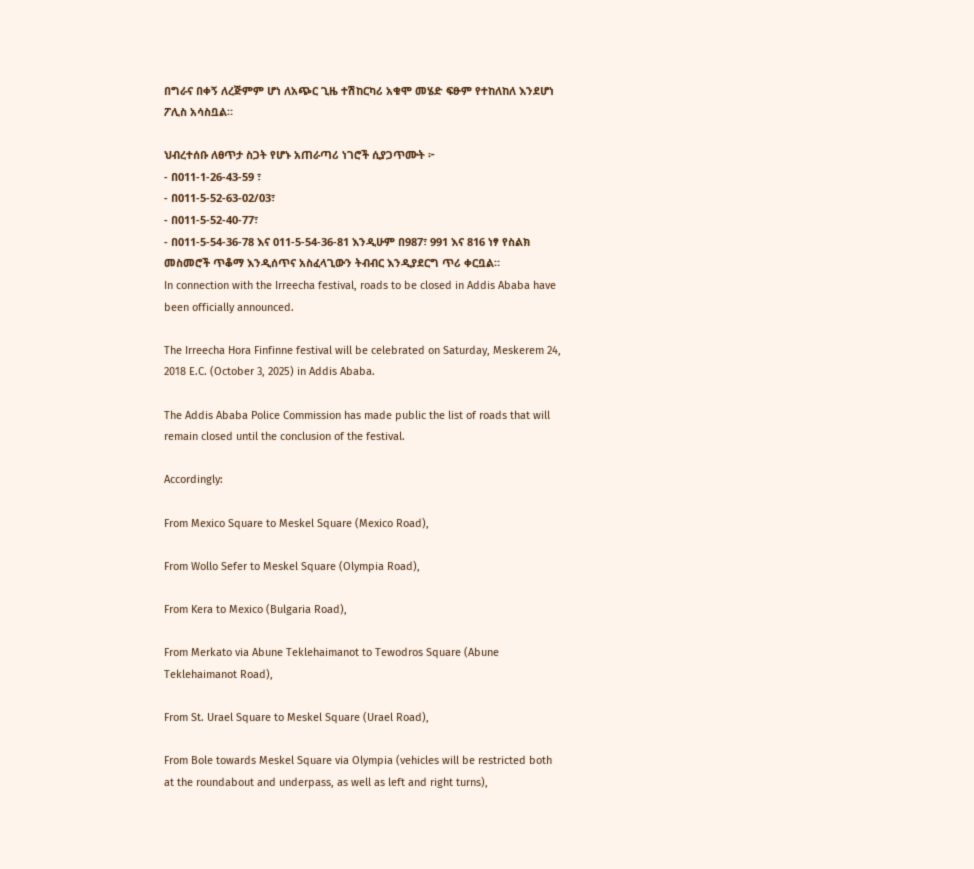በግራና በቀኝ ለረጅምም ሆነ ለአጭር ጊዜ ተሽከርካሪ አቁሞ መሄድ ፍፁም የተከለከለ እንደሆነ ፖሊስ አሳስቧል።

ህብረተሰቡ ለፀጥታ ስጋት የሆኑ አጠራጣሪ ነገሮች ሲያጋጥሙት ፦
- በ011-1-26-43-59 ፣
- በ011-5-52-63-02/03፣
- በ011-5-52-40-77፣
- በ011-5-54-36-78 እና 011-5-54-36-81 እንዲሁም በ987፣ 991 እና 816 ነፃ የስልክ መስመሮች ጥቆማ እንዲሰጥና አስፈላጊውን ትብብር እንዲያደርግ ጥሪ ቀርቧል።
In connection with the Irreecha festival, roads to be closed in Addis Ababa have been officially announced.

The Irreecha Hora Finfinne festival will be celebrated on Saturday, Meskerem 24, 2018 E.C. (October 3, 2025) in Addis Ababa.

The Addis Ababa Police Commission has made public the list of roads that will remain closed until the conclusion of the festival.

Accordingly:

From Mexico Square to Meskel Square (Mexico Road),

From Wollo Sefer to Meskel Square (Olympia Road),

From Kera to Mexico (Bulgaria Road),

From Merkato via Abune Teklehaimanot to Tewodros Square (Abune Teklehaimanot Road),

From St. Urael Square to Meskel Square (Urael Road),

From Bole towards Meskel Square via Olympia (vehicles will be restricted both at the roundabout and underpass, as well as left and right turns),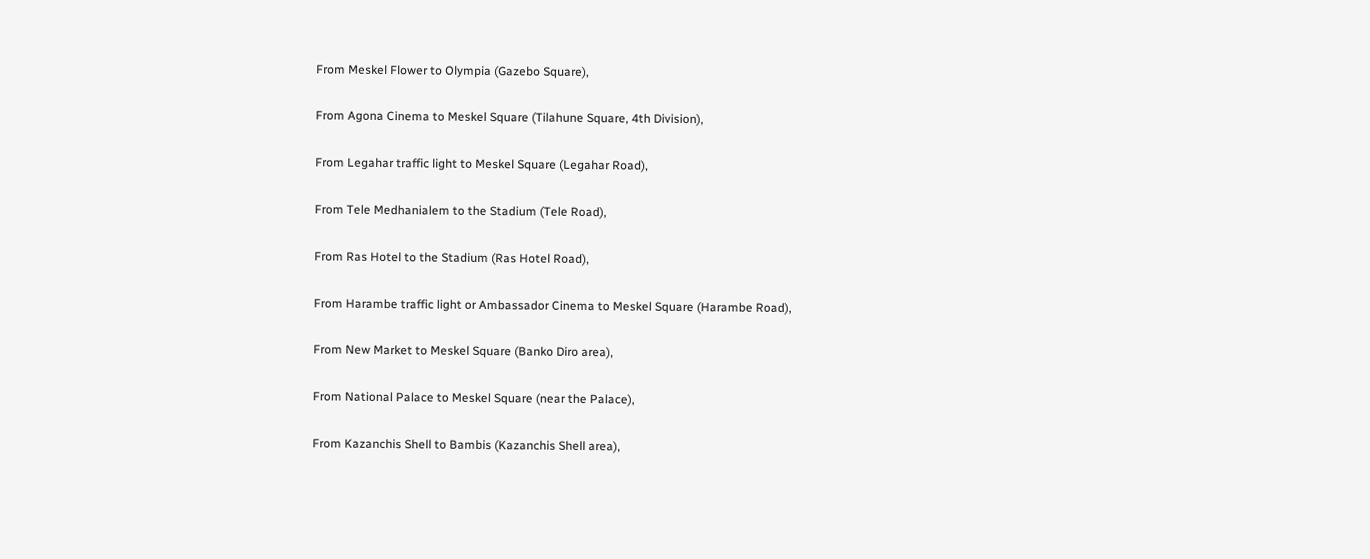From Meskel Flower to Olympia (Gazebo Square),

From Agona Cinema to Meskel Square (Tilahune Square, 4th Division),

From Legahar traffic light to Meskel Square (Legahar Road),

From Tele Medhanialem to the Stadium (Tele Road),

From Ras Hotel to the Stadium (Ras Hotel Road),

From Harambe traffic light or Ambassador Cinema to Meskel Square (Harambe Road),

From New Market to Meskel Square (Banko Diro area),

From National Palace to Meskel Square (near the Palace),

From Kazanchis Shell to Bambis (Kazanchis Shell area),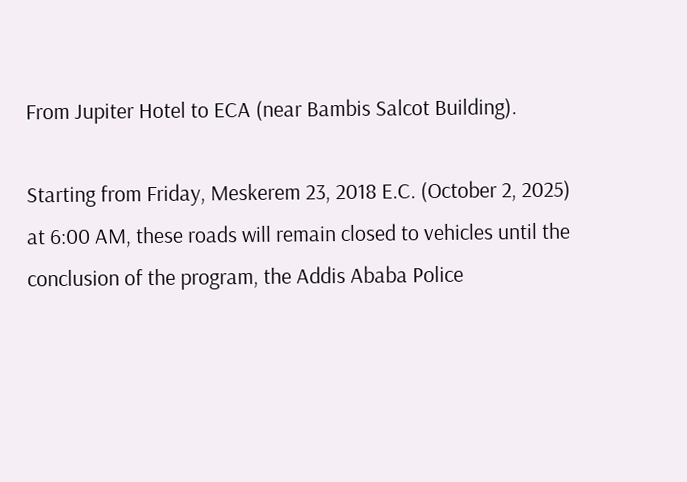From Jupiter Hotel to ECA (near Bambis Salcot Building).

Starting from Friday, Meskerem 23, 2018 E.C. (October 2, 2025) at 6:00 AM, these roads will remain closed to vehicles until the conclusion of the program, the Addis Ababa Police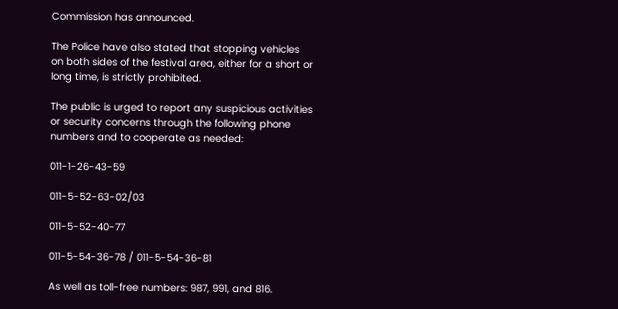Commission has announced.

The Police have also stated that stopping vehicles on both sides of the festival area, either for a short or long time, is strictly prohibited.

The public is urged to report any suspicious activities or security concerns through the following phone numbers and to cooperate as needed:

011-1-26-43-59

011-5-52-63-02/03

011-5-52-40-77

011-5-54-36-78 / 011-5-54-36-81

As well as toll-free numbers: 987, 991, and 816.